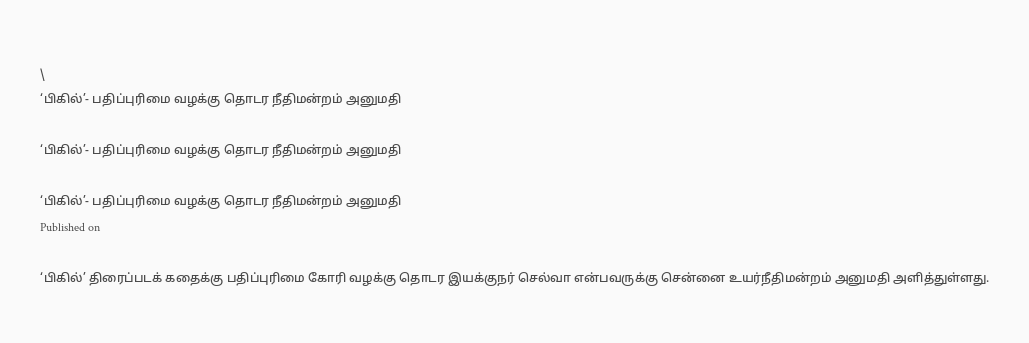\
‘பிகில்’- பதிப்புரிமை வழக்கு தொடர நீதிமன்றம் அனுமதி

‘பிகில்’- பதிப்புரிமை வழக்கு தொடர நீதிமன்றம் அனுமதி

‘பிகில்’- பதிப்புரிமை வழக்கு தொடர நீதிமன்றம் அனுமதி
Published on

‘பிகில்’ திரைப்படக் கதைக்கு பதிப்புரிமை கோரி வழக்கு தொடர இயக்குநர் செல்வா என்பவருக்கு சென்னை உயர்நீதிமன்றம் அனுமதி அளித்துள்ளது.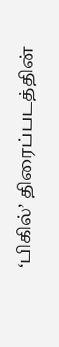‘பிகில்’ திரைப்படத்தின்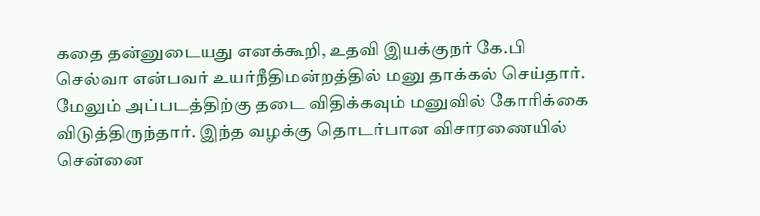கதை தன்னுடையது எனக்கூறி, உதவி இயக்குநர் கே.பி செல்வா என்பவர் உயர்நீதிமன்றத்தில் மனு தாக்கல் செய்தார். மேலும் அப்படத்திற்கு தடை விதிக்கவும் மனுவில் கோரிக்கை விடுத்திருந்தார். இந்த வழக்கு தொடர்பான விசாரணையில் சென்னை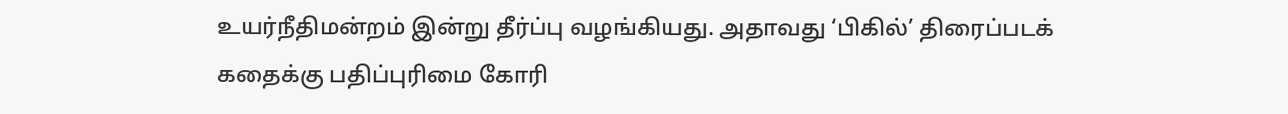உயர்நீதிமன்றம் இன்று தீர்ப்பு வழங்கியது. அதாவது ‘பிகில்’ திரைப்படக் கதைக்கு பதிப்புரிமை கோரி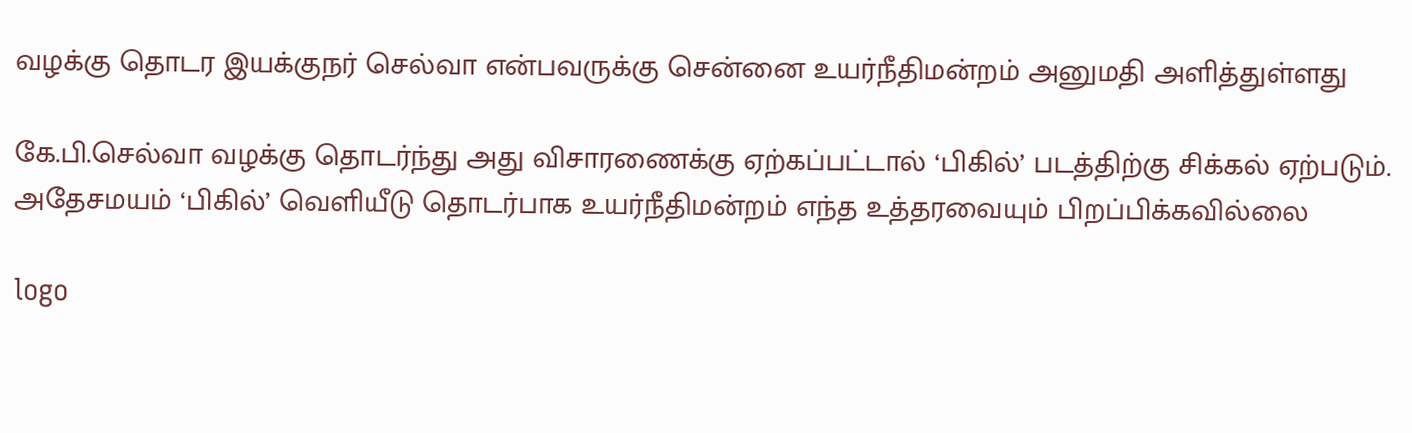வழக்கு தொடர இயக்குநர் செல்வா என்பவருக்கு சென்னை உயர்நீதிமன்றம் அனுமதி அளித்துள்ளது

கே.பி.செல்வா வழக்கு தொடர்ந்து அது விசாரணைக்கு ஏற்கப்பட்டால் ‘பிகில்’ படத்திற்கு சிக்கல் ஏற்படும். அதேசமயம் ‘பிகில்’ வெளியீடு தொடர்பாக உயர்நீதிமன்றம் எந்த உத்தரவையும் பிறப்பிக்கவில்லை

logo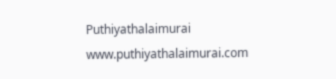Puthiyathalaimurai
www.puthiyathalaimurai.com